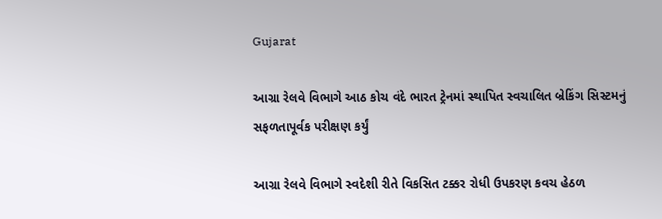Gujarat

આગ્રા રેલવે વિભાગે આઠ કોચ વંદે ભારત ટ્રેનમાં સ્થાપિત સ્વચાલિત બ્રેકિંગ સિસ્ટમનું સફળતાપૂર્વક પરીક્ષણ કર્યું

આગ્રા રેલવે વિભાગે સ્વદેશી રીતે વિકસિત ટક્કર રોધી ઉપકરણ કવચ હેઠળ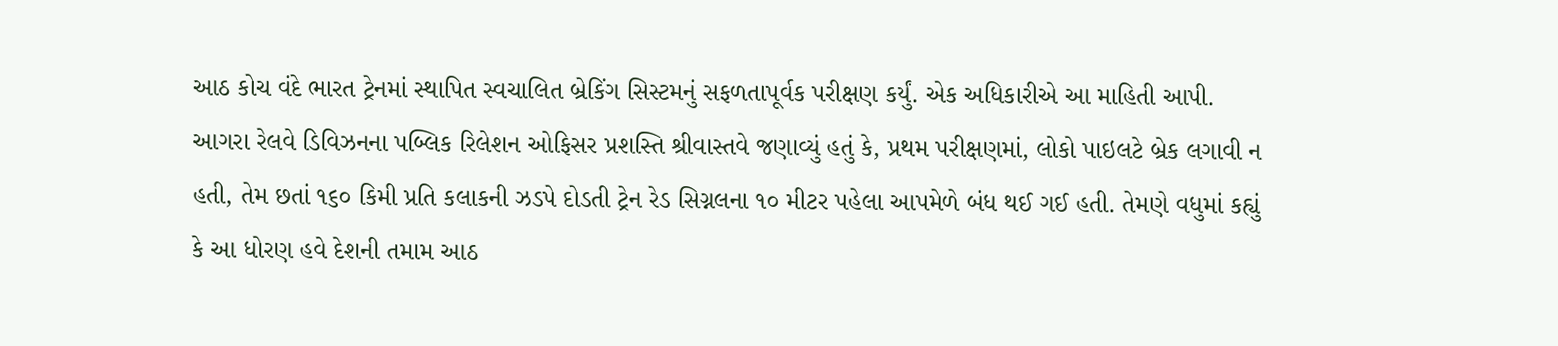આઠ કોચ વંદે ભારત ટ્રેનમાં સ્થાપિત સ્વચાલિત બ્રેકિંગ સિસ્ટમનું સફળતાપૂર્વક પરીક્ષણ કર્યું. એક અધિકારીએ આ માહિતી આપી. આગરા રેલવે ડિવિઝનના પબ્લિક રિલેશન ઓફિસર પ્રશસ્તિ શ્રીવાસ્તવે જણાવ્યું હતું કે, પ્રથમ પરીક્ષણમાં, લોકો પાઇલટે બ્રેક લગાવી ન હતી, તેમ છતાં ૧૬૦ કિમી પ્રતિ કલાકની ઝડપે દોડતી ટ્રેન રેડ સિગ્નલના ૧૦ મીટર પહેલા આપમેળે બંધ થઈ ગઈ હતી. તેમણે વધુમાં કહ્યું કે આ ધોરણ હવે દેશની તમામ આઠ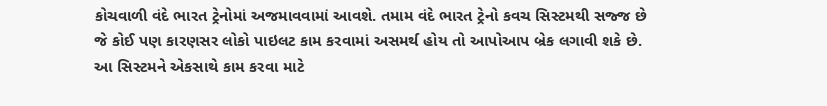કોચવાળી વંદે ભારત ટ્રેનોમાં અજમાવવામાં આવશે. તમામ વંદે ભારત ટ્રેનો કવચ સિસ્ટમથી સજ્જ છે જે કોઈ પણ કારણસર લોકો પાઇલટ કામ કરવામાં અસમર્થ હોય તો આપોઆપ બ્રેક લગાવી શકે છે. આ સિસ્ટમને એકસાથે કામ કરવા માટે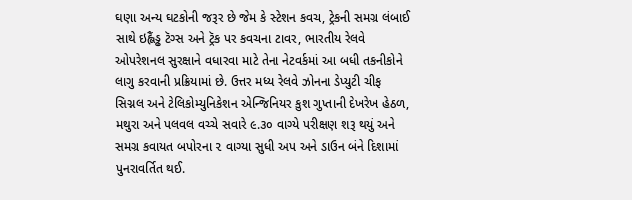ઘણા અન્ય ઘટકોની જરૂર છે જેમ કે સ્ટેશન કવચ, ટ્રેકની સમગ્ર લંબાઈ સાથે ઇહ્લૈંડ્ઢ ટૅગ્સ અને ટ્રૅક પર કવચના ટાવર, ભારતીય રેલવે ઓપરેશનલ સુરક્ષાને વધારવા માટે તેના નેટવર્કમાં આ બધી તકનીકોને લાગુ કરવાની પ્રક્રિયામાં છે. ઉત્તર મધ્ય રેલવે ઝોનના ડેપ્યુટી ચીફ સિગ્નલ અને ટેલિકોમ્યુનિકેશન એન્જિનિયર કુશ ગુપ્તાની દેખરેખ હેઠળ, મથુરા અને પલવલ વચ્ચે સવારે ૯.૩૦ વાગ્યે પરીક્ષણ શરૂ થયું અને સમગ્ર કવાયત બપોરના ૨ વાગ્યા સુધી અપ અને ડાઉન બંને દિશામાં પુનરાવર્તિત થઈ.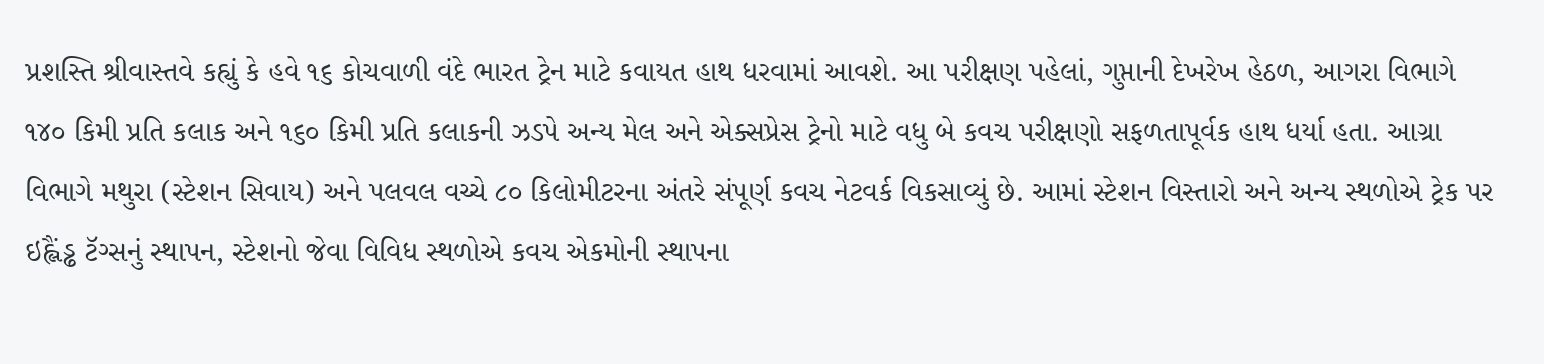પ્રશસ્તિ શ્રીવાસ્તવે કહ્યું કે હવે ૧૬ કોચવાળી વંદે ભારત ટ્રેન માટે કવાયત હાથ ધરવામાં આવશે. આ પરીક્ષણ પહેલાં, ગુપ્તાની દેખરેખ હેઠળ, આગરા વિભાગે ૧૪૦ કિમી પ્રતિ કલાક અને ૧૬૦ કિમી પ્રતિ કલાકની ઝડપે અન્ય મેલ અને એક્સપ્રેસ ટ્રેનો માટે વધુ બે કવચ પરીક્ષણો સફળતાપૂર્વક હાથ ધર્યા હતા. આગ્રા વિભાગે મથુરા (સ્ટેશન સિવાય) અને પલવલ વચ્ચે ૮૦ કિલોમીટરના અંતરે સંપૂર્ણ કવચ નેટવર્ક વિકસાવ્યું છે. આમાં સ્ટેશન વિસ્તારો અને અન્ય સ્થળોએ ટ્રેક પર ઇહ્લૈંડ્ઢ ટૅગ્સનું સ્થાપન, સ્ટેશનો જેવા વિવિધ સ્થળોએ કવચ એકમોની સ્થાપના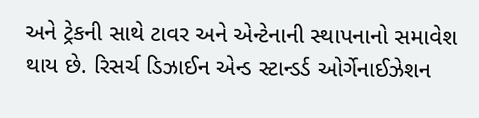અને ટ્રેકની સાથે ટાવર અને એન્ટેનાની સ્થાપનાનો સમાવેશ થાય છે. રિસર્ચ ડિઝાઈન એન્ડ સ્ટાન્ડર્ડ ઓર્ગેનાઈઝેશન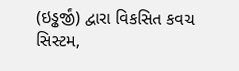(ઇડ્ઢર્જીં) દ્વારા વિકસિત કવચ સિસ્ટમ,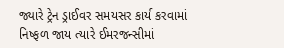જ્યારે ટ્રેન ડ્રાઈવર સમયસર કાર્ય કરવામાં નિષ્ફળ જાય ત્યારે ઈમરજન્સીમાં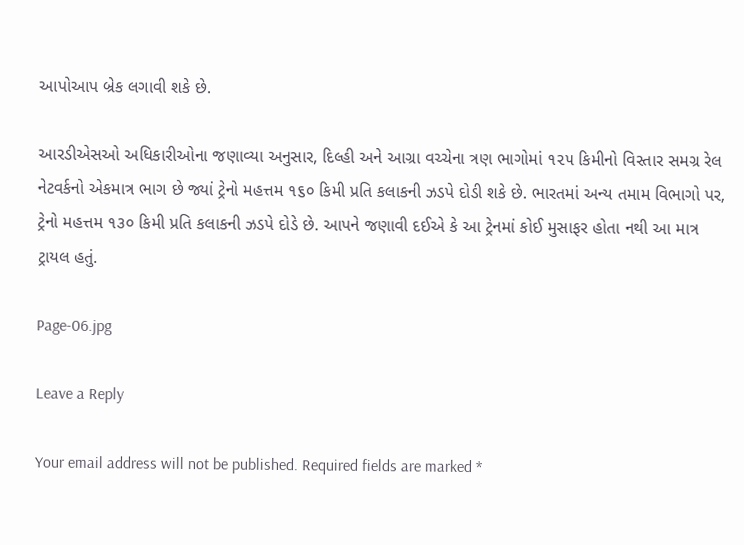આપોઆપ બ્રેક લગાવી શકે છે.

આરડીએસઓ અધિકારીઓના જણાવ્યા અનુસાર, દિલ્હી અને આગ્રા વચ્ચેના ત્રણ ભાગોમાં ૧૨૫ કિમીનો વિસ્તાર સમગ્ર રેલ નેટવર્કનો એકમાત્ર ભાગ છે જ્યાં ટ્રેનો મહત્તમ ૧૬૦ કિમી પ્રતિ કલાકની ઝડપે દોડી શકે છે. ભારતમાં અન્ય તમામ વિભાગો પર, ટ્રેનો મહત્તમ ૧૩૦ કિમી પ્રતિ કલાકની ઝડપે દોડે છે. આપને જણાવી દઈએ કે આ ટ્રેનમાં કોઈ મુસાફર હોતા નથી આ માત્ર ટ્રાયલ હતું.

Page-06.jpg

Leave a Reply

Your email address will not be published. Required fields are marked *